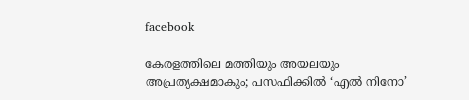facebook

കേരളത്തിലെ മത്തിയും അയലയും അപ്രത്യക്ഷമാകും; പസഫിക്കിൽ ‘എൽ നിനോ’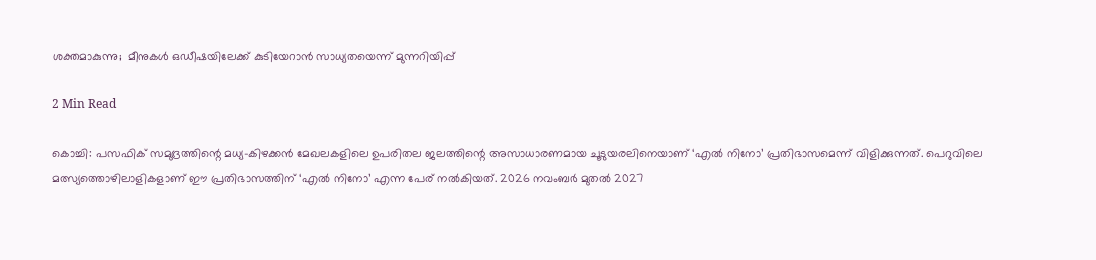ശക്തമാകുന്നു;  മീനുകൾ ഒഡീഷയിലേക്ക് കുടിയേറാൻ സാധ്യതയെന്ന് മുന്നറിയിപ്പ്

2 Min Read

കൊച്ചി: പസഫിക് സമുദ്രത്തിന്റെ മധ്യ-കിഴക്കൻ മേഖലകളിലെ ഉപരിതല ജലത്തിന്റെ അസാധാരണമായ ചൂടുയരലിനെയാണ് ‘എൽ നിനോ’ പ്രതിഭാസമെന്ന് വിളിക്കുന്നത്. പെറുവിലെ മത്സ്യത്തൊഴിലാളികളാണ് ഈ പ്രതിഭാസത്തിന് ‘എൽ നിനോ’ എന്ന പേര് നൽകിയത്. 2026 നവംബർ മുതൽ 2027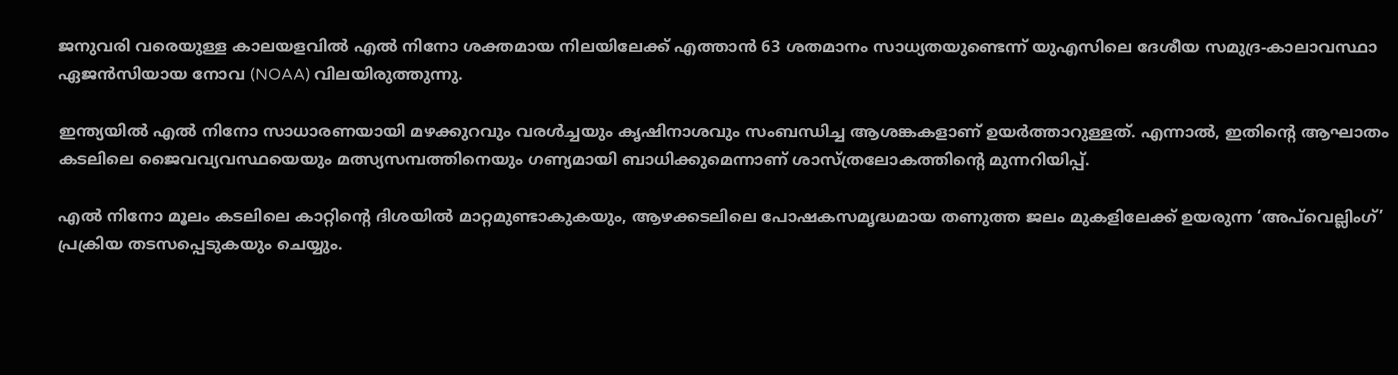ജനുവരി വരെയുള്ള കാലയളവിൽ എൽ നിനോ ശക്തമായ നിലയിലേക്ക് എത്താൻ 63 ശതമാനം സാധ്യതയുണ്ടെന്ന് യുഎസിലെ ദേശീയ സമുദ്ര-കാലാവസ്ഥാ ഏജൻസിയായ നോവ (NOAA) വിലയിരുത്തുന്നു.

ഇന്ത്യയിൽ എൽ നിനോ സാധാരണയായി മഴക്കുറവും വരൾച്ചയും കൃഷിനാശവും സംബന്ധിച്ച ആശങ്കകളാണ് ഉയർത്താറുള്ളത്. എന്നാൽ, ഇതിന്റെ ആഘാതം കടലിലെ ജൈവവ്യവസ്ഥയെയും മത്സ്യസമ്പത്തിനെയും ഗണ്യമായി ബാധിക്കുമെന്നാണ് ശാസ്ത്രലോകത്തിന്റെ മുന്നറിയിപ്പ്.

എൽ നിനോ മൂലം കടലിലെ കാറ്റിന്റെ ദിശയിൽ മാറ്റമുണ്ടാകുകയും, ആഴക്കടലിലെ പോഷകസമൃദ്ധമായ തണുത്ത ജലം മുകളിലേക്ക് ഉയരുന്ന ‘അപ്‌വെല്ലിംഗ്’ പ്രക്രിയ തടസപ്പെടുകയും ചെയ്യും.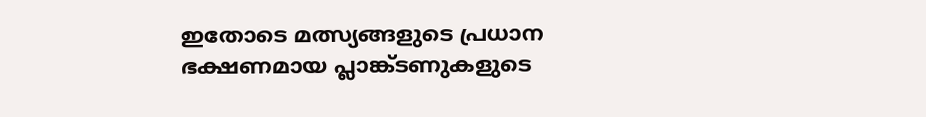ഇതോടെ മത്സ്യങ്ങളുടെ പ്രധാന ഭക്ഷണമായ പ്ലാങ്ക്ടണുകളുടെ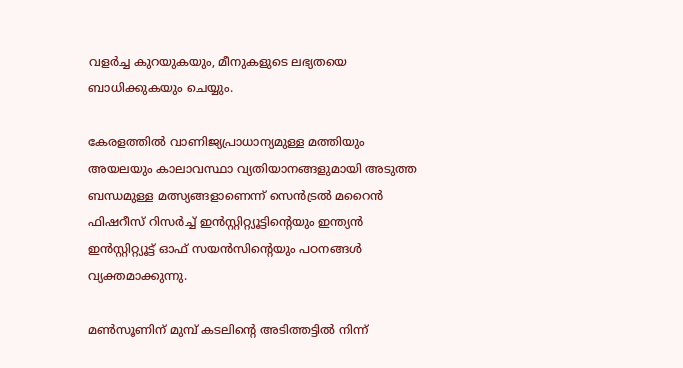വളർച്ച കുറയുകയും, മീനുകളുടെ ലഭ്യതയെ ബാധിക്കുകയും ചെയ്യും.

കേരളത്തിൽ വാണിജ്യപ്രാധാന്യമുള്ള മത്തിയും അയലയും കാലാവസ്ഥാ വ്യതിയാനങ്ങളുമായി അടുത്ത ബന്ധമുള്ള മത്സ്യങ്ങളാണെന്ന് സെൻട്രൽ മറൈൻ ഫിഷറീസ് റിസർച്ച് ഇൻസ്റ്റിറ്റ്യൂട്ടിന്റെയും ഇന്ത്യൻ ഇൻസ്റ്റിറ്റ്യൂട്ട് ഓഫ് സയൻസിന്റെയും പഠനങ്ങൾ വ്യക്തമാക്കുന്നു.

മൺസൂണിന് മുമ്പ് കടലിന്റെ അടിത്തട്ടിൽ നിന്ന്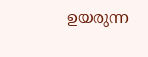ഉയരുന്ന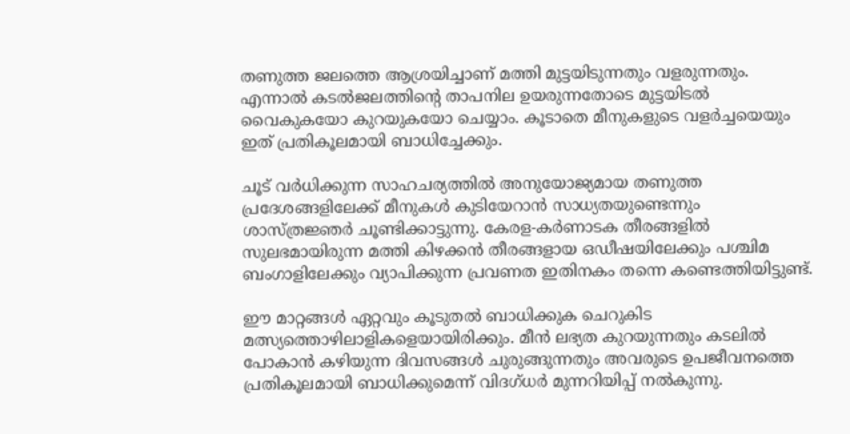തണുത്ത ജലത്തെ ആശ്രയിച്ചാണ് മത്തി മുട്ടയിടുന്നതും വളരുന്നതും. എന്നാൽ കടൽജലത്തിന്റെ താപനില ഉയരുന്നതോടെ മുട്ടയിടൽ വൈകുകയോ കുറയുകയോ ചെയ്യാം. കൂടാതെ മീനുകളുടെ വളർച്ചയെയും ഇത് പ്രതികൂലമായി ബാധിച്ചേക്കും.

ചൂട് വർധിക്കുന്ന സാഹചര്യത്തിൽ അനുയോജ്യമായ തണുത്ത പ്രദേശങ്ങളിലേക്ക് മീനുകൾ കുടിയേറാൻ സാധ്യതയുണ്ടെന്നും ശാസ്ത്രജ്ഞർ ചൂണ്ടിക്കാട്ടുന്നു. കേരള-കർണാടക തീരങ്ങളിൽ സുലഭമായിരുന്ന മത്തി കിഴക്കൻ തീരങ്ങളായ ഒഡീഷയിലേക്കും പശ്ചിമ ബംഗാളിലേക്കും വ്യാപിക്കുന്ന പ്രവണത ഇതിനകം തന്നെ കണ്ടെത്തിയിട്ടുണ്ട്.

ഈ മാറ്റങ്ങൾ ഏറ്റവും കൂടുതൽ ബാധിക്കുക ചെറുകിട മത്സ്യത്തൊഴിലാളികളെയായിരിക്കും. മീൻ ലഭ്യത കുറയുന്നതും കടലിൽ പോകാൻ കഴിയുന്ന ദിവസങ്ങൾ ചുരുങ്ങുന്നതും അവരുടെ ഉപജീവനത്തെ പ്രതികൂലമായി ബാധിക്കുമെന്ന് വിദഗ്ധർ മുന്നറിയിപ്പ് നൽകുന്നു.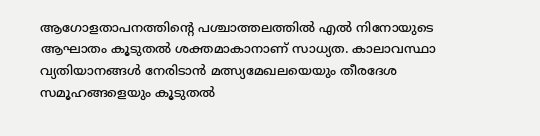ആഗോളതാപനത്തിന്റെ പശ്ചാത്തലത്തിൽ എൽ നിനോയുടെ ആഘാതം കൂടുതൽ ശക്തമാകാനാണ് സാധ്യത. കാലാവസ്ഥാ വ്യതിയാനങ്ങൾ നേരിടാൻ മത്സ്യമേഖലയെയും തീരദേശ സമൂഹങ്ങളെയും കൂടുതൽ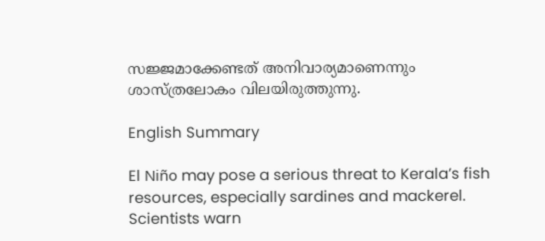സജ്ജമാക്കേണ്ടത് അനിവാര്യമാണെന്നും ശാസ്ത്രലോകം വിലയിരുത്തുന്നു.

English Summary

El Niño may pose a serious threat to Kerala’s fish resources, especially sardines and mackerel. Scientists warn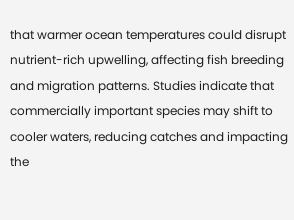that warmer ocean temperatures could disrupt nutrient-rich upwelling, affecting fish breeding and migration patterns. Studies indicate that commercially important species may shift to cooler waters, reducing catches and impacting the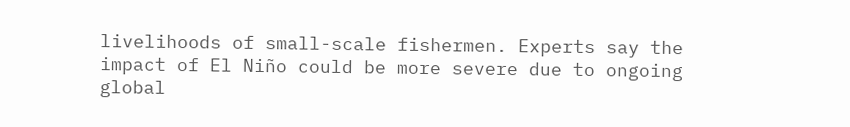livelihoods of small-scale fishermen. Experts say the impact of El Niño could be more severe due to ongoing global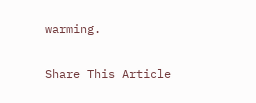warming.

Share This Article